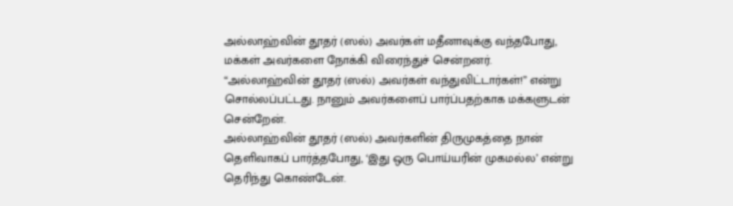அல்லாஹ்வின் தூதர் (ஸல்) அவர்கள் மதீனாவுக்கு வந்தபோது, மக்கள் அவர்களை நோக்கி விரைந்துச் சென்றனர். “அல்லாஹ்வின் தூதர் (ஸல்) அவர்கள் வந்துவிட்டார்கள்!” என்று சொல்லப்பட்டது. நானும் அவர்களைப் பார்ப்பதற்காக மக்களுடன் சென்றேன்.
அல்லாஹ்வின் தூதர் (ஸல்) அவர்களின் திருமுகத்தை நான் தெளிவாகப் பார்த்தபோது, ‘இது ஒரு பொய்யரின் முகமல்ல’ என்று தெரிந்து கொண்டேன்.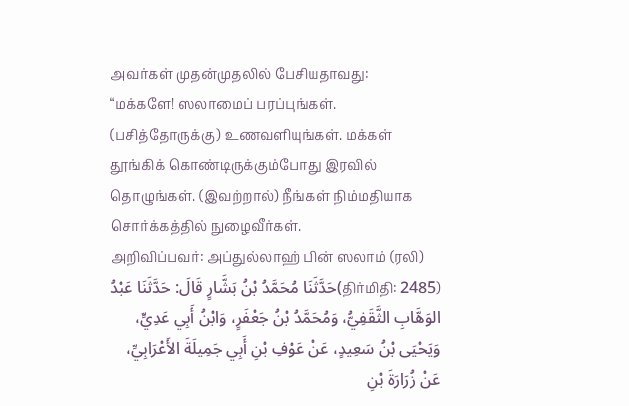அவர்கள் முதன்முதலில் பேசியதாவது:
“மக்களே! ஸலாமைப் பரப்புங்கள். (பசித்தோருக்கு) உணவளியுங்கள். மக்கள் தூங்கிக் கொண்டிருக்கும்போது இரவில் தொழுங்கள். (இவற்றால்) நீங்கள் நிம்மதியாக சொர்க்கத்தில் நுழைவீர்கள்.
அறிவிப்பவர்: அப்துல்லாஹ் பின் ஸலாம் (ரலி)
(திர்மிதி: 2485)حَدَّثَنَا مُحَمَّدُ بْنُ بَشَّارٍ قَالَ: حَدَّثَنَا عَبْدُ الوَهَّابِ الثَّقَفِيُّ، وَمُحَمَّدُ بْنُ جَعْفَرٍ، وَابْنُ أَبِي عَدِيٍّ، وَيَحْيَى بْنُ سَعِيدٍ، عَنْ عَوْفِ بْنِ أَبِي جَمِيلَةَ الأَعْرَابِيِّ، عَنْ زُرَارَةَ بْنِ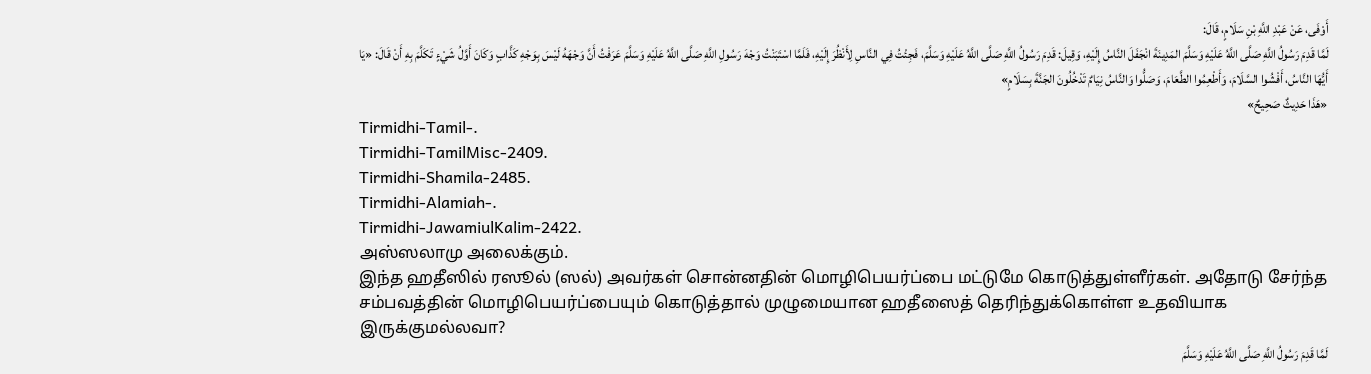أَوْفَى، عَنْ عَبْدِ اللَّهِ بْنِ سَلَامٍ، قَالَ:
لَمَّا قَدِمَ رَسُولُ اللَّهِ صَلَّى اللَّهُ عَلَيْهِ وَسَلَّمَ المَدِينَةَ انْجَفَلَ النَّاسُ إِلَيْهِ، وَقِيلَ: قَدِمَ رَسُولُ اللَّهِ صَلَّى اللَّهُ عَلَيْهِ وَسَلَّمَ، فَجِئْتُ فِي النَّاسِ لِأَنْظُرَ إِلَيْهِ، فَلَمَّا اسْتَبَنْتُ وَجْهَ رَسُولِ اللَّهِ صَلَّى اللَّهُ عَلَيْهِ وَسَلَّمَ عَرَفْتُ أَنَّ وَجْهَهُ لَيْسَ بِوَجْهِ كَذَّابٍ وَكَانَ أَوَّلُ شَيْءٍ تَكَلَّمَ بِهِ أَنْ قَالَ: «يَا أَيُّهَا النَّاسُ، أَفْشُوا السَّلَامَ، وَأَطْعِمُوا الطَّعَامَ، وَصَلُّوا وَالنَّاسُ نِيَامٌ تَدْخُلُونَ الجَنَّةَ بِسَلَامٍ»
«هَذَا حَدِيثٌ صَحِيحٌ»
Tirmidhi-Tamil-.
Tirmidhi-TamilMisc-2409.
Tirmidhi-Shamila-2485.
Tirmidhi-Alamiah-.
Tirmidhi-JawamiulKalim-2422.
அஸ்ஸலாமு அலைக்கும்.
இந்த ஹதீஸில் ரஸூல் (ஸல்) அவர்கள் சொன்னதின் மொழிபெயர்ப்பை மட்டுமே கொடுத்துள்ளீர்கள். அதோடு சேர்ந்த சம்பவத்தின் மொழிபெயர்ப்பையும் கொடுத்தால் முழுமையான ஹதீஸைத் தெரிந்துக்கொள்ள உதவியாக இருக்குமல்லவா?
لَمَّا قَدِمَ رَسُولُ اللَّهِ صَلَّى اللَّهُ عَلَيْهِ وَسَلَّمَ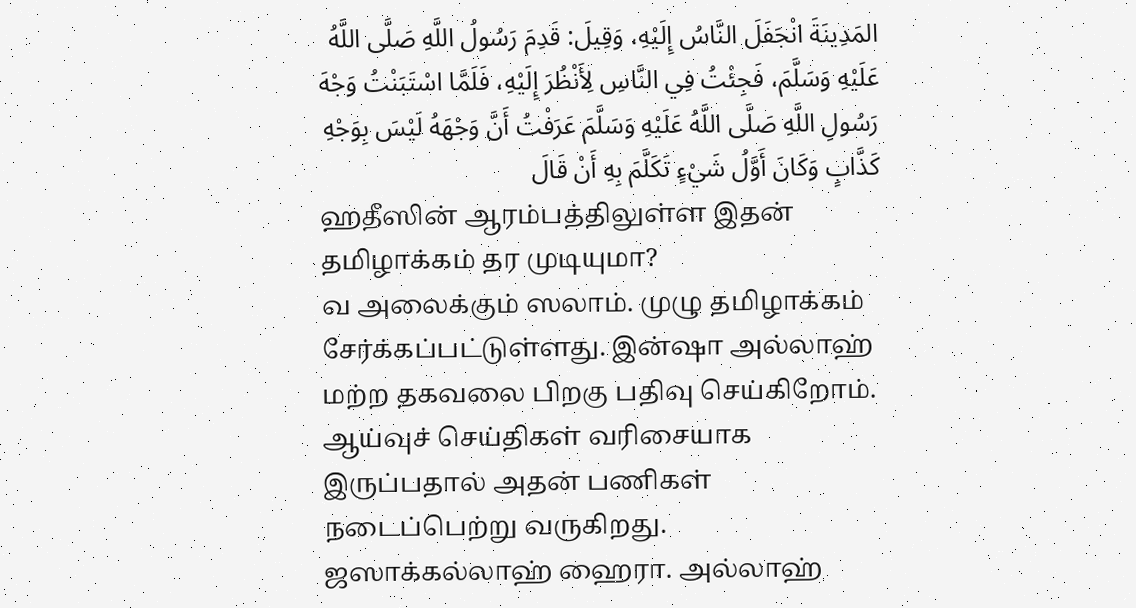المَدِينَةَ انْجَفَلَ النَّاسُ إِلَيْهِ، وَقِيلَ: قَدِمَ رَسُولُ اللَّهِ صَلَّى اللَّهُ عَلَيْهِ وَسَلَّمَ، فَجِئْتُ فِي النَّاسِ لِأَنْظُرَ إِلَيْهِ، فَلَمَّا اسْتَبَنْتُ وَجْهَ رَسُولِ اللَّهِ صَلَّى اللَّهُ عَلَيْهِ وَسَلَّمَ عَرَفْتُ أَنَّ وَجْهَهُ لَيْسَ بِوَجْهِ كَذَّابٍ وَكَانَ أَوَّلُ شَيْءٍ تَكَلَّمَ بِهِ أَنْ قَالَ
ஹதீஸின் ஆரம்பத்திலுள்ள இதன் தமிழாக்கம் தர முடியுமா?
வ அலைக்கும் ஸலாம். முழு தமிழாக்கம் சேர்க்கப்பட்டுள்ளது. இன்ஷா அல்லாஹ் மற்ற தகவலை பிறகு பதிவு செய்கிறோம். ஆய்வுச் செய்திகள் வரிசையாக இருப்பதால் அதன் பணிகள் நடைப்பெற்று வருகிறது.
ஜஸாக்கல்லாஹ் ஹைரா. அல்லாஹ்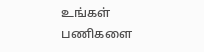உங்கள் பணிகளை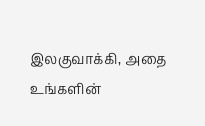இலகுவாக்கி, அதை உங்களின்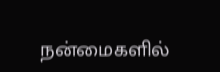நன்மைகளில்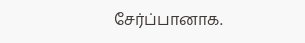சேர்ப்பானாக.